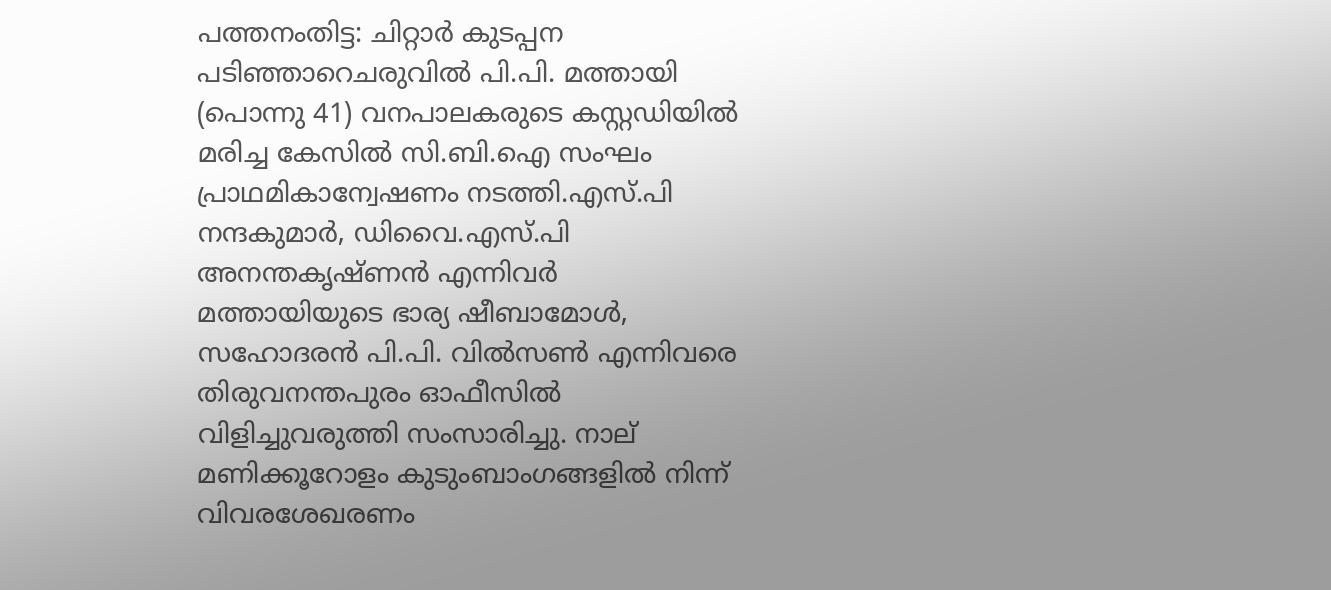പത്തനംതിട്ട: ചിറ്റാര്‍ കുടപ്പന പടിഞ്ഞാറെചരുവില്‍ പി.പി. മത്തായി (പൊന്നു 41) വനപാലകരുടെ കസ്റ്റഡിയില്‍ മരിച്ച കേസില്‍ സി.ബി.ഐ സംഘം പ്രാഥമികാന്വേഷണം നടത്തി.എസ്.പി നന്ദകുമാര്‍, ഡിവൈ.എസ്.പി അനന്തകൃഷ്ണന്‍ എന്നിവര്‍ മത്തായിയുടെ ഭാര്യ ഷീബാമോള്‍, സഹോദരന്‍ പി.പി. വില്‍സണ്‍ എന്നിവരെ തിരുവനന്തപുരം ഓഫീസില്‍ വിളിച്ചുവരുത്തി സംസാരിച്ചു. നാല് മണിക്കൂറോളം കുടുംബാംഗങ്ങളില്‍ നിന്ന് വിവരശേഖരണം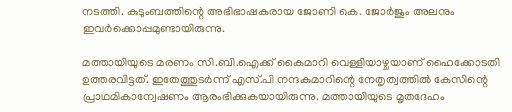നടത്തി. കുടുംബത്തിന്റെ അഭിഭാഷകരായ ജോണി കെ. ജോര്‍ജും അലനും ഇവര്‍ക്കൊപ്പമുണ്ടായിരുന്നു.

മത്തായിയുടെ മരണം സി.ബി.ഐക്ക് കൈമാറി വെള്ളിയാഴ്ചയാണ് ഹൈക്കോടതി ഉത്തരവിട്ടത്. ഇതേത്തുടര്‍ന്ന് എസ്.പി നന്ദകുമാറിന്റെ നേതൃത്വത്തില്‍ കേസിന്റെ പ്രാഥമികാന്വേഷണം ആരംഭിക്കുകയായിരുന്നു. മത്തായിയുടെ മൃതദേഹം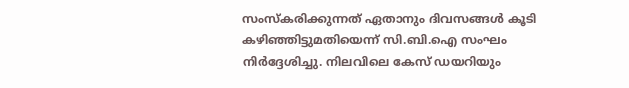സംസ്‌കരിക്കുന്നത് ഏതാനും ദിവസങ്ങള്‍ കൂടി കഴിഞ്ഞിട്ടുമതിയെന്ന് സി.ബി.ഐ സംഘം നിര്‍ദ്ദേശിച്ചു. നിലവിലെ കേസ് ഡയറിയും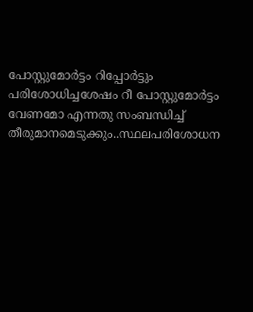പോസ്റ്റുമോര്‍ട്ടം റിപ്പോര്‍ട്ടും പരിശോധിച്ചശേഷം റീ പോസ്റ്റുമോര്‍ട്ടം വേണമോ എന്നതു സംബന്ധിച്ച്‌ തീരുമാനമെടുക്കും..സ്ഥലപരിശോധന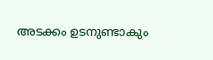അടക്കം ഉടനുണ്ടാകും